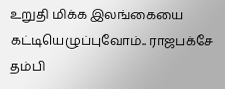உறுதி மிக்க இலங்கையை கட்டியெழுப்புவோம்.. ராஜபக்சே தம்பி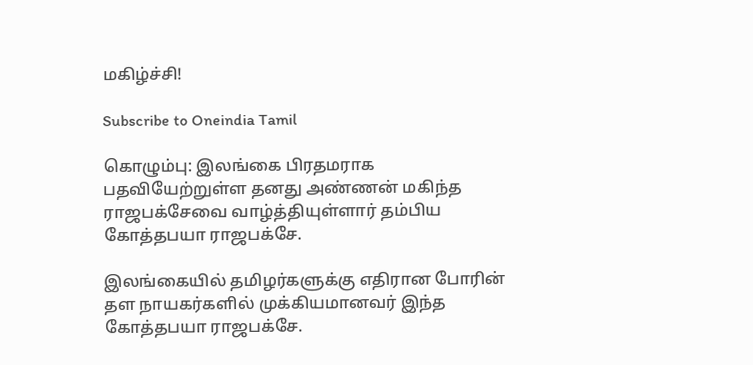மகிழ்ச்சி!

Subscribe to Oneindia Tamil

கொழும்பு: இலங்கை பிரதமராக பதவியேற்றுள்ள தனது அண்ணன் மகிந்த ராஜபக்சேவை வாழ்த்தியுள்ளார் தம்பிய கோத்தபயா ராஜபக்சே.

இலங்கையில் தமிழர்களுக்கு எதிரான போரின் தள நாயகர்களில் முக்கியமானவர் இந்த கோத்தபயா ராஜபக்சே.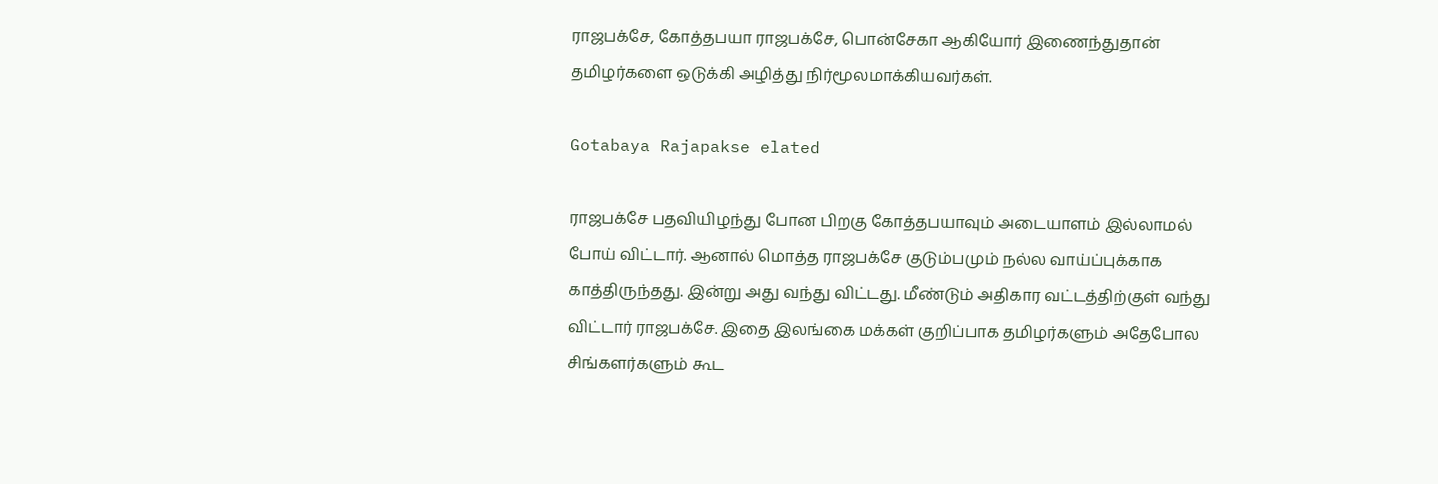ராஜபக்சே, கோத்தபயா ராஜபக்சே, பொன்சேகா ஆகியோர் இணைந்துதான் தமிழர்களை ஒடுக்கி அழித்து நிர்மூலமாக்கியவர்கள்.

Gotabaya Rajapakse elated

ராஜபக்சே பதவியிழந்து போன பிறகு கோத்தபயாவும் அடையாளம் இல்லாமல் போய் விட்டார். ஆனால் மொத்த ராஜபக்சே குடும்பமும் நல்ல வாய்ப்புக்காக காத்திருந்தது. இன்று அது வந்து விட்டது. மீண்டும் அதிகார வட்டத்திற்குள் வந்து விட்டார் ராஜபக்சே. இதை இலங்கை மக்கள் குறிப்பாக தமிழர்களும் அதேபோல சிங்களர்களும் கூட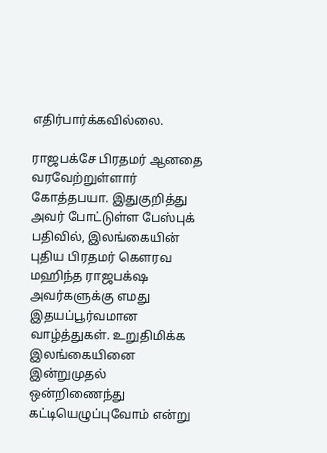எதிர்பார்க்கவில்லை.

ராஜபக்சே பிரதமர் ஆனதை வரவேற்றுள்ளார் கோத்தபயா. இதுகுறித்து அவர் போட்டுள்ள பேஸ்புக் பதிவில், இலங்கையின் புதிய பிரதமர் கௌரவ மஹிந்த ராஜபக்‌ஷ அவர்களுக்கு எமது இதயப்பூர்வமான வாழ்த்துகள். உறுதிமிக்க இலங்கையினை இன்றுமுதல் ஒன்றிணைந்து கட்டியெழுப்புவோம் என்று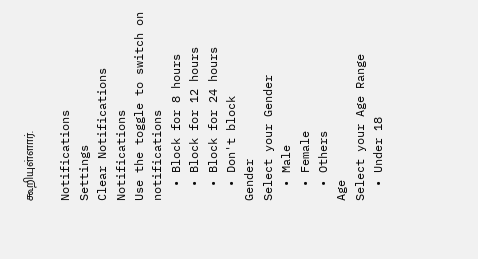கூறியுள்ளார்.

Notifications
Settings
Clear Notifications
Notifications
Use the toggle to switch on notifications
  • Block for 8 hours
  • Block for 12 hours
  • Block for 24 hours
  • Don't block
Gender
Select your Gender
  • Male
  • Female
  • Others
Age
Select your Age Range
  • Under 18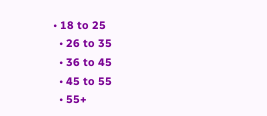• 18 to 25
  • 26 to 35
  • 36 to 45
  • 45 to 55
  • 55+